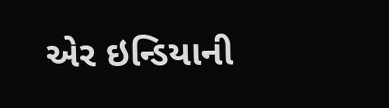એર ઇન્ડિયાની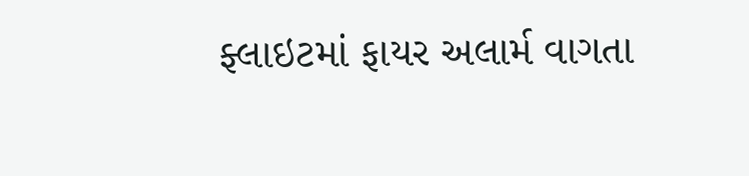ફ્લાઇટમાં ફાયર અલાર્મ વાગતા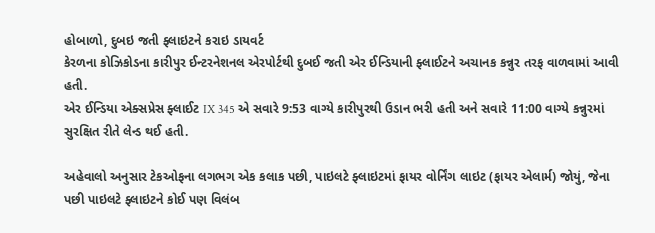હોબાળો, દુબઇ જતી ફ્લાઇટને કરાઇ ડાયવર્ટ
કેરળના કોઝિકોડના કારીપુર ઈન્ટરનેશનલ એરપોર્ટથી દુબઈ જતી એર ઈન્ડિયાની ફ્લાઈટને અચાનક કન્નુર તરફ વાળવામાં આવી હતી.
એર ઈન્ડિયા એક્સપ્રેસ ફ્લાઈટ IX 345 એ સવારે 9:53 વાગ્યે કારીપુરથી ઉડાન ભરી હતી અને સવારે 11:00 વાગ્યે કન્નુરમાં સુરક્ષિત રીતે લેન્ડ થઈ હતી.

અહેવાલો અનુસાર ટેકઓફના લગભગ એક કલાક પછી, પાઇલટે ફ્લાઇટમાં ફાયર વોર્નિંગ લાઇટ (ફાયર એલાર્મ) જોયું, જેના પછી પાઇલટે ફ્લાઇટને કોઈ પણ વિલંબ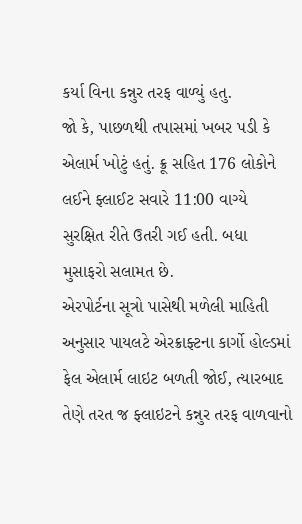કર્યા વિના કન્નુર તરફ વાળ્યું હતુ.
જો કે, પાછળથી તપાસમાં ખબર પડી કે એલાર્મ ખોટું હતું. ક્રૂ સહિત 176 લોકોને લઈને ફ્લાઈટ સવારે 11:00 વાગ્યે સુરક્ષિત રીતે ઉતરી ગઈ હતી. બધા મુસાફરો સલામત છે.
એરપોર્ટના સૂત્રો પાસેથી મળેલી માહિતી અનુસાર પાયલટે એરક્રાફ્ટના કાર્ગો હોલ્ડમાં ફેલ એલાર્મ લાઇટ બળતી જોઈ, ત્યારબાદ તેણે તરત જ ફ્લાઇટને કન્નુર તરફ વાળવાનો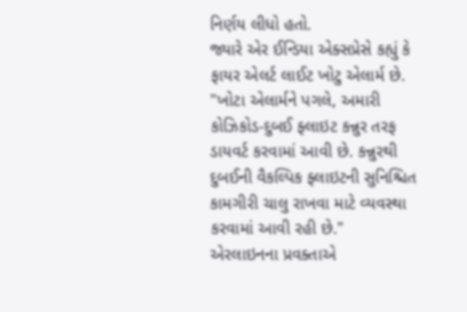નિર્ણય લીધો હતો.
જ્યારે એર ઈન્ડિયા એક્સપ્રેસે કહ્યું કે ફાયર એલર્ટ લાઈટ ખોટુ એલાર્મ છે. "ખોટા એલાર્મને પગલે, અમારી કોઝિકોડ-દુબઈ ફ્લાઇટ કન્નુર તરફ ડાયવર્ટ કરવામાં આવી છે. કન્નુરથી દુબઈની વૈકલ્પિક ફ્લાઇટની સુનિશ્ચિત કામગીરી ચાલુ રાખવા માટે વ્યવસ્થા કરવામાં આવી રહી છે."
એરલાઇનના પ્રવક્તાએ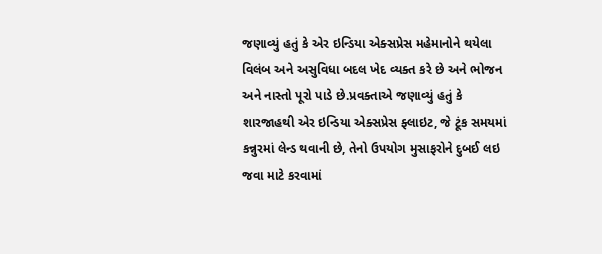જણાવ્યું હતું કે એર ઇન્ડિયા એક્સપ્રેસ મહેમાનોને થયેલા વિલંબ અને અસુવિધા બદલ ખેદ વ્યક્ત કરે છે અને ભોજન અને નાસ્તો પૂરો પાડે છે.પ્રવક્તાએ જણાવ્યું હતું કે શારજાહથી એર ઇન્ડિયા એક્સપ્રેસ ફ્લાઇટ, જે ટૂંક સમયમાં કન્નુરમાં લેન્ડ થવાની છે, તેનો ઉપયોગ મુસાફરોને દુબઈ લઇ જવા માટે કરવામાં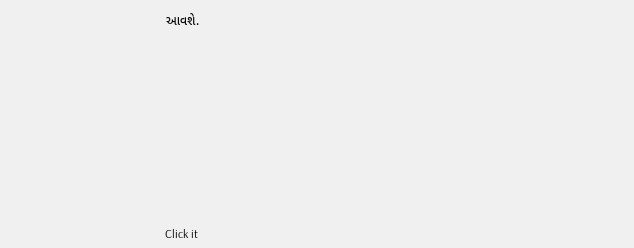આવશે.












Click it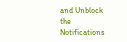and Unblock the Notifications